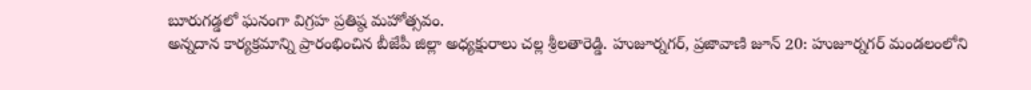బూరుగడ్డలో ఘనంగా విగ్రహ ప్రతిష్ఠ మహోత్సవం.
అన్నదాన కార్యక్రమాన్ని ప్రారంభించిన బీజేపీ జిల్లా అధ్యక్షురాలు చల్ల శ్రీలతారెడ్డి. హుజూర్నగర్, ప్రజావాణి జూన్ 20: హుజూర్నగర్ మండలంలోని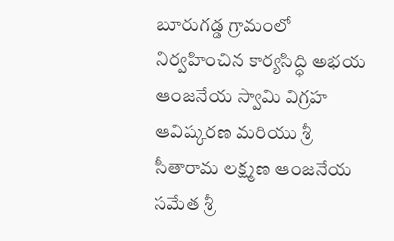బూరుగడ్డ గ్రామంలో నిర్వహించిన కార్యసిద్ధి అభయ ఆంజనేయ స్వామి విగ్రహ ఆవిష్కరణ మరియు శ్రీ సీతారామ లక్ష్మణ ఆంజనేయ సమేత శ్రీ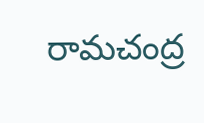రామచంద్ర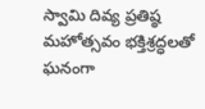స్వామి దివ్య ప్రతిష్ఠ మహోత్సవం భక్తిశ్రద్ధలతో ఘనంగా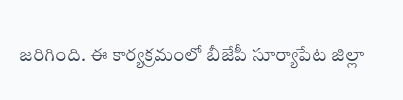జరిగింది. ఈ కార్యక్రమంలో బీజేపీ సూర్యాపేట జిల్లా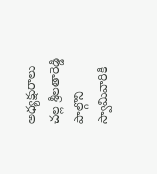అధ్యక్షురాలు చల్ల శ్రీలతారెడ్డి పాల్గొని స్వామివారికి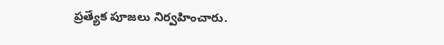ప్రత్యేక పూజలు నిర్వహించారు.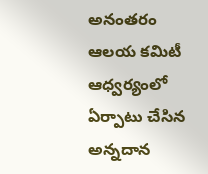అనంతరం ఆలయ కమిటీ ఆధ్వర్యంలో ఏర్పాటు చేసిన అన్నదాన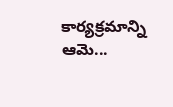కార్యక్రమాన్ని ఆమె...